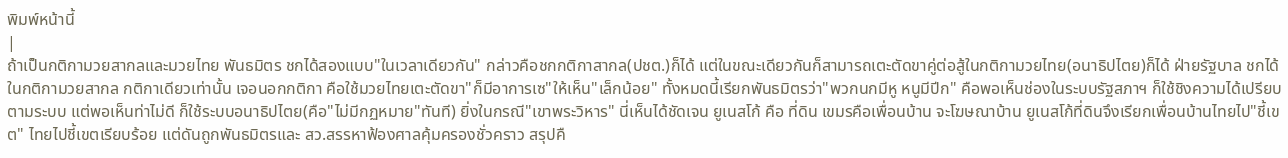พิมพ์หน้านี้
|
ถ้าเป็นกติกามวยสากลและมวยไทย พันธมิตร ชกได้สองแบบ"ในเวลาเดียวกัน" กล่าวคือชกกติกาสากล(ปชต.)ก็ได้ แต่ในขณะเดียวกันก็สามารถเตะตัดขาคู่ต่อสู้ในกติกามวยไทย(อนาธิปไตย)ก็ได้ ฝ่ายรัฐบาล ชกได้ในกติกามวยสากล กติกาเดียวเท่านั้น เจอนอกกติกา คือใช้มวยไทยเตะตัดขา"ก็มีอาการเซ"ให้เห็น"เล็กน้อย" ทั้งหมดนี้เรียกพันธมิตรว่า"พวกนกมีหู หนูมีปีก" คือพอเห็นช่องในระบบรัฐสภาฯ ก็ใช้ชิงความได้เปรียบตามระบบ แต่พอเห็นท่าไม่ดี ก็ใช้ระบบอนาธิปไตย(คือ"ไม่มีกฏหมาย"ทันที) ยิ่งในกรณี"เขาพระวิหาร" นี่เห็นได้ชัดเจน ยูเนสโก้ คือ ที่ดิน เขมรคือเพื่อนบ้าน จะโฆษณาบ้าน ยูเนสโก้ที่ดินจึงเรียกเพื่อนบ้านไทยไป"ชี้เขต" ไทยไปชี้เขตเรียบร้อย แต่ดันถูกพันธมิตรและ สว.สรรหาฟ้องศาลคุ้มครองชั่วคราว สรุปคื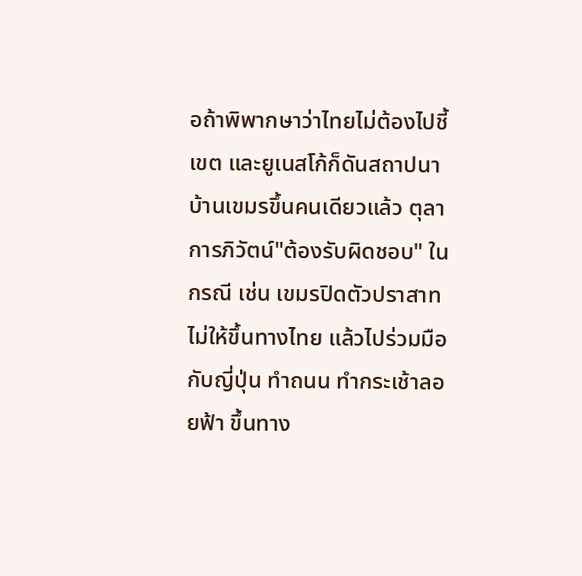อถ้าพิพากษาว่าไทยไม่ต้องไปชี้เขต และยูเนสโก้ก็ดันสถาปนาบ้านเขมรขึ้นคนเดียวแล้ว ตุลาการภิวัตน์"ต้องรับผิดชอบ" ในกรณี เช่น เขมรปิดตัวปราสาทไม่ให้ขึ้นทางไทย แล้วไปร่วมมือกับญี่ปุ่น ทำถนน ทำกระเช้าลอยฟ้า ขึ้นทาง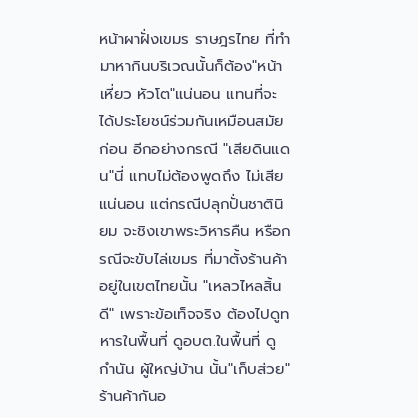หน้าผาฝั่งเขมร ราษฎรไทย ที่ทำมาหากินบริเวณนั้นก็ต้อง"หน้าเหี่ยว หัวโต"แน่นอน แทนที่จะได้ประโยชน์ร่วมกันเหมือนสมัยก่อน อีกอย่างกรณี "เสียดินแดน"นี่ แทบไม่ต้องพูดถึง ไม่เสียแน่นอน แต่กรณีปลุกปั่นชาตินิยม จะชิงเขาพระวิหารคืน หรือกรณีจะขับไล่เขมร ที่มาตั้งร้านค้าอยู่ในเขตไทยนั้น "เหลวไหลสิ้นดี" เพราะข้อเท็จจริง ต้องไปดูทหารในพื้นที่ ดูอบต.ในพื้นที่ ดูกำนัน ผู้ใหญ่บ้าน นั้น"เก็บส่วย"ร้านค้ากันอ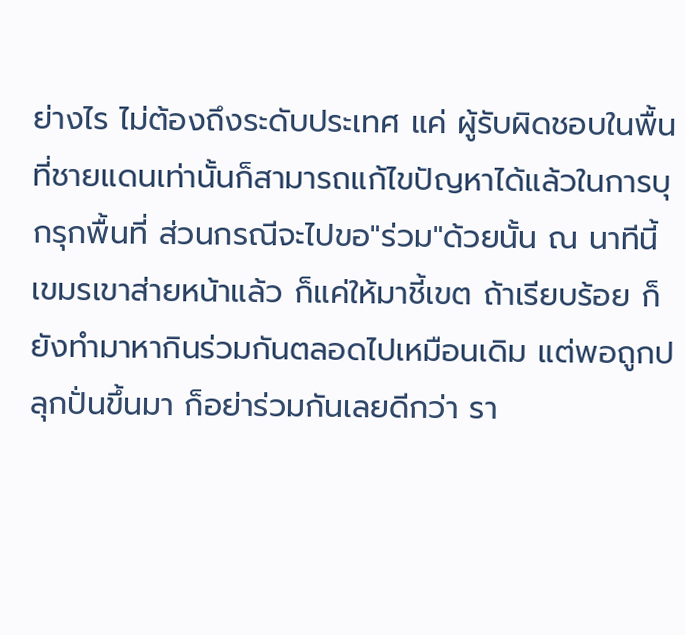ย่างไร ไม่ต้องถึงระดับประเทศ แค่ ผู้รับผิดชอบในพื้นที่ชายแดนเท่านั้นก็สามารถแก้ไขปัญหาได้แล้วในการบุกรุกพื้นที่ ส่วนกรณีจะไปขอ"ร่วม"ด้วยนั้น ณ นาทีนี้ เขมรเขาส่ายหน้าแล้ว ก็แค่ให้มาชี้เขต ถ้าเรียบร้อย ก็ยังทำมาหากินร่วมกันตลอดไปเหมือนเดิม แต่พอถูกปลุกปั่นขึ้นมา ก็อย่าร่วมกันเลยดีกว่า รา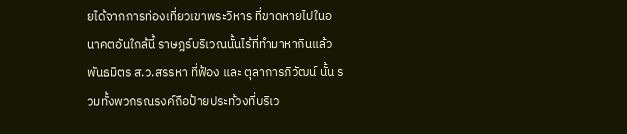ยได้จากการท่องเที่ยวเขาพระวิหาร ที่ขาดหายไปในอนาคตอันใกล้นี้ ราษฎร์บริเวณนั้นไร้ที่ทำมาหากินแล้ว พันธมิตร ส.ว.สรรหา ที่ฟ้อง และ ตุลาการภิวัฒน์ นั้น รวมทั้งพวกรณรงค์ถือป้ายประท้วงที่บริเว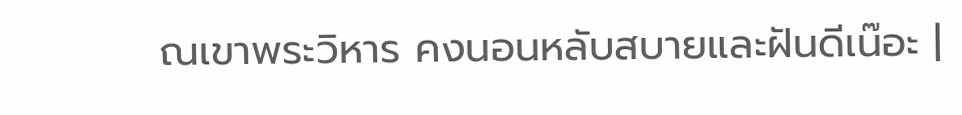ณเขาพระวิหาร คงนอนหลับสบายและฝันดีเน๊อะ |